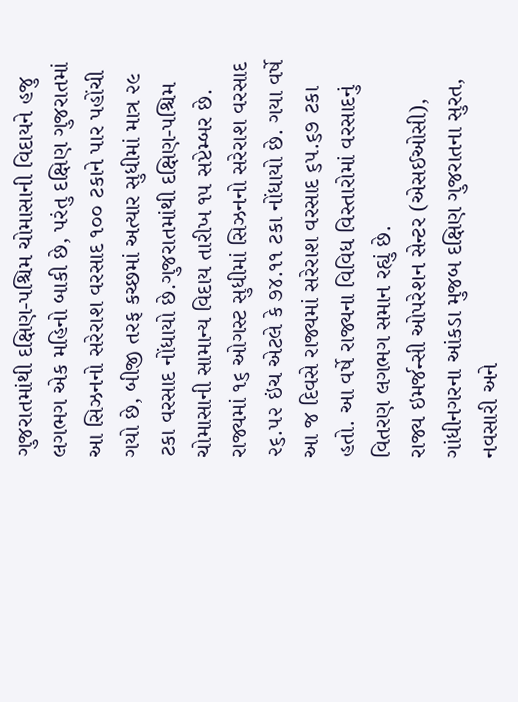ગુજરાતમાંથી દક્ષિણ-પશ્ચિમ ચોમાસાની વિદાયને હજુ લગભગ એક મહિનો બાકી છે, પરંતુ દક્ષિણ ગુજરાતમાં આ સિઝનનો સરેરાશ વરસાદ ૧૦૦ ટકાને પાર પહોંચી ગયો છે, બીજી તરફ કચ્છમાં અત્યાર સુધીમાં માત્ર ૨૯ ટકા વરસાદ નોંધાયો છે.ગુજરાતમાંથી દક્ષિણ-પશ્ચિમ ચોમાસાની સામાન્ય વિદાય તારીખ ૧૫ સપ્ટેમ્બર છે. રાજ્યમાં ૧૬ ઓગસ્ટ સુધીમાં સિઝનનો સરેરાશ વરસાદ ૨૬.૫૨ ઇંચ એટલે કે ૭૪.૧૧ ટકા નોંધાયો છે. ગયા વર્ષે આ જ દિવસે રાજ્યમાં સરેરાશ વરસાદ ૬૫.૬૭ ટકા હતો. આ વર્ષે રાજ્યના વિવિધ વિસ્તારોમાં વરસાદનું વિતરણ લગભગ સમાન રહ્યું છે.
રાજ્ય ઇમર્જન્સી ઓપરેશન સેન્ટર (એસઈઓસી), ગાંધીનગરના આંકડા મુજબ દક્ષિણ ગુજરાતના સુરત, નવસારી અને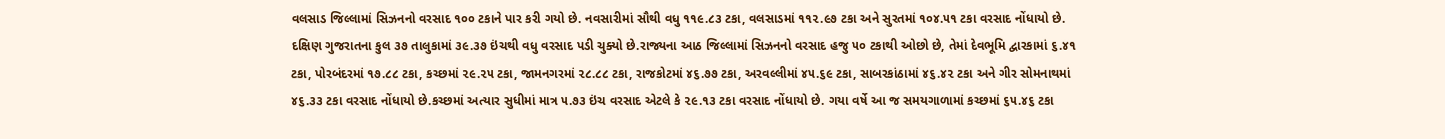વલસાડ જિલ્લામાં સિઝનનો વરસાદ ૧૦૦ ટકાને પાર કરી ગયો છે. નવસારીમાં સૌથી વધુ ૧૧૯.૮૩ ટકા, વલસાડમાં ૧૧૨.૯૭ ટકા અને સુરતમાં ૧૦૪.૫૧ ટકા વરસાદ નોંધાયો છે. દક્ષિણ ગુજરાતના કુલ ૩૭ તાલુકામાં ૩૯.૩૭ ઇંચથી વધુ વરસાદ પડી ચુક્યો છે.રાજ્યના આઠ જિલ્લામાં સિઝનનો વરસાદ હજુ ૫૦ ટકાથી ઓછો છે, તેમાં દેવભૂમિ દ્વારકામાં ૬.૪૧ ટકા, પોરબંદરમાં ૧૭.૮૮ ટકા, કચ્છમાં ૨૯.૨૫ ટકા, જામનગરમાં ૨૮.૮૮ ટકા, રાજકોટમાં ૪૬.૭૭ ટકા, અરવલ્લીમાં ૪૫.૬૯ ટકા, સાબરકાંઠામાં ૪૬.૪૨ ટકા અને ગીર સોમનાથમાં ૪૬.૩૩ ટકા વરસાદ નોંધાયો છે.કચ્છમાં અત્યાર સુધીમાં માત્ર ૫.૭૩ ઇંચ વરસાદ એટલે કે ૨૯.૧૩ ટકા વરસાદ નોંધાયો છે. ગયા વર્ષે આ જ સમયગાળામાં કચ્છમાં ૬૫.૪૬ ટકા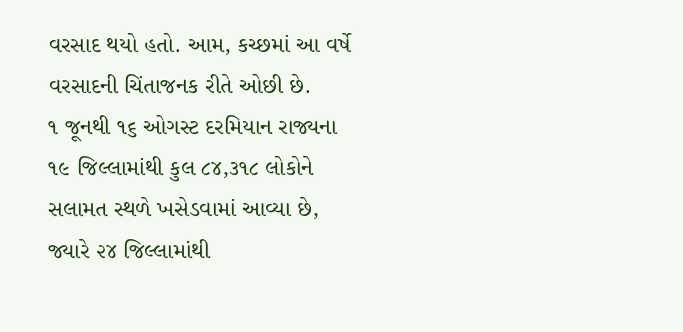વરસાદ થયો હતો. આમ, કચ્છમાં આ વર્ષે વરસાદની ચિંતાજનક રીતે ઓછી છે.
૧ જૂનથી ૧૬ ઓગસ્ટ દરમિયાન રાજ્યના ૧૯ જિલ્લામાંથી કુલ ૮૪,૩૧૮ લોકોને સલામત સ્થળે ખસેડવામાં આવ્યા છે, જ્યારે ૨૪ જિલ્લામાંથી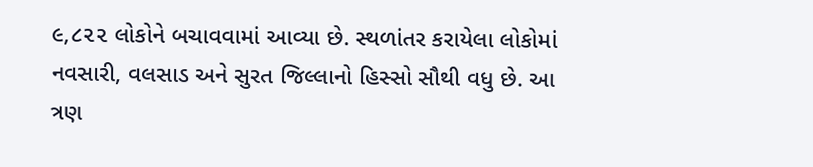૯,૮૨૨ લોકોને બચાવવામાં આવ્યા છે. સ્થળાંતર કરાયેલા લોકોમાં નવસારી, વલસાડ અને સુરત જિલ્લાનો હિસ્સો સૌથી વધુ છે. આ ત્રણ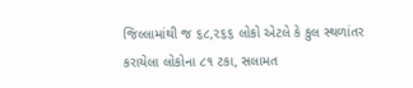જિલ્લામાંથી જ ૬૮,૨૬૬ લોકો એટલે કે કુલ સ્થળાંતર કરાયેલા લોકોના ૮૧ ટકા, સલામત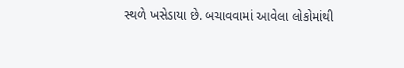સ્થળે ખસેડાયા છે. બચાવવામાં આવેલા લોકોમાંથી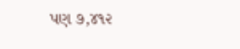પણ ૭,૪૧૨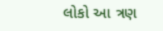લોકો આ ત્રણ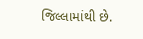જિલ્લામાંથી છે.